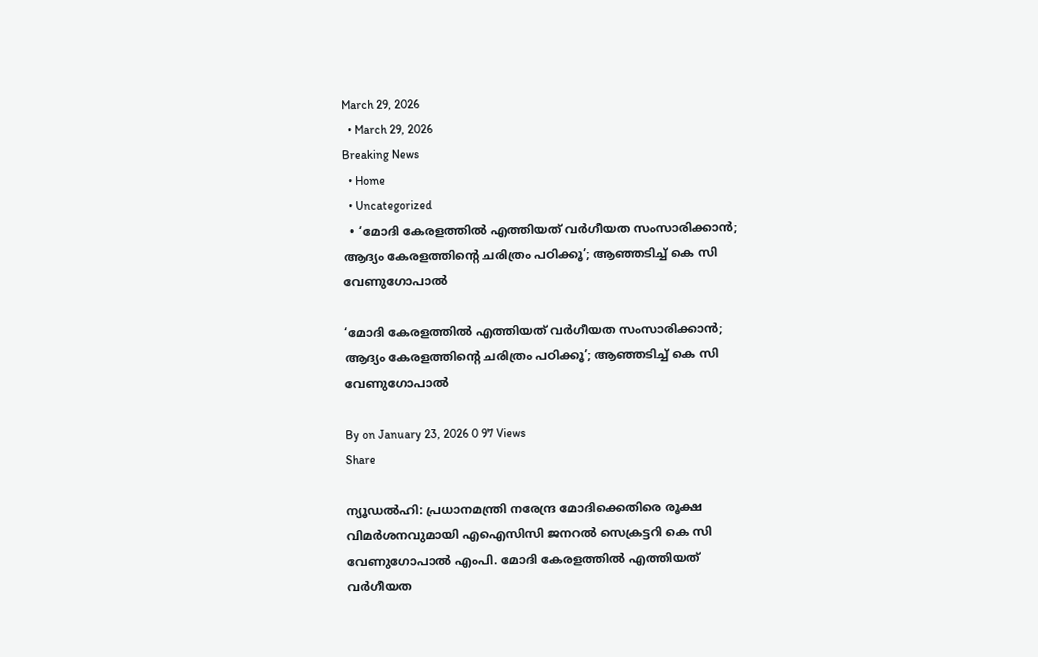March 29, 2026
  • March 29, 2026
Breaking News
  • Home
  • Uncategorized
  • ‘മോദി കേരളത്തിൽ എത്തിയത് വർഗീയത സംസാരിക്കാൻ; ആദ്യം കേരളത്തിന്റെ ചരിത്രം പഠിക്കൂ’; ആഞ്ഞടിച്ച് കെ സി വേണുഗോപാൽ

‘മോദി കേരളത്തിൽ എത്തിയത് വർഗീയത സംസാരിക്കാൻ; ആദ്യം കേരളത്തിന്റെ ചരിത്രം പഠിക്കൂ’; ആഞ്ഞടിച്ച് കെ സി വേണുഗോപാൽ

By on January 23, 2026 0 97 Views
Share

ന്യൂഡല്‍ഹി: പ്രധാനമന്ത്രി നരേന്ദ്ര മോദിക്കെതിരെ രൂക്ഷ വിമര്‍ശനവുമായി എഐസിസി ജനറല്‍ സെക്രട്ടറി കെ സി വേണുഗോപാല്‍ എംപി. മോദി കേരളത്തില്‍ എത്തിയത് വര്‍ഗീയത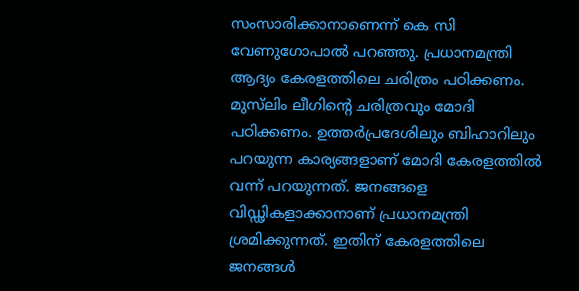സംസാരിക്കാനാണെന്ന് കെ സി വേണുഗോപാല്‍ പറഞ്ഞു. പ്രധാനമന്ത്രി ആദ്യം കേരളത്തിലെ ചരിത്രം പഠിക്കണം. മുസ്‌ലിം ലീഗിന്റെ ചരിത്രവും മോദി പഠിക്കണം. ഉത്തര്‍പ്രദേശിലും ബിഹാറിലും പറയുന്ന കാര്യങ്ങളാണ് മോദി കേരളത്തില്‍ വന്ന് പറയുന്നത്. ജനങ്ങളെ വിഡ്ഢികളാക്കാനാണ് പ്രധാനമന്ത്രി ശ്രമിക്കുന്നത്. ഇതിന് കേരളത്തിലെ ജനങ്ങള്‍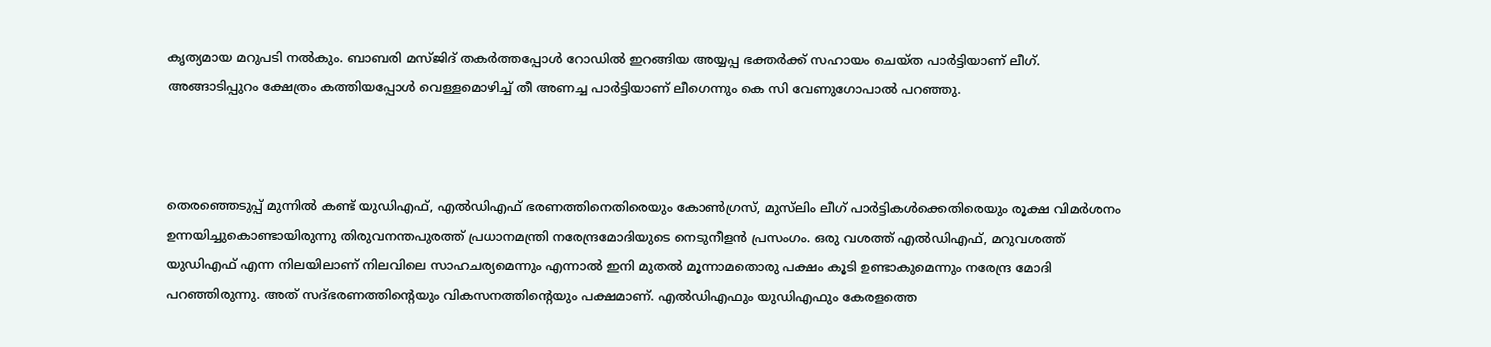കൃത്യമായ മറുപടി നല്‍കും. ബാബരി മസ്ജിദ് തകര്‍ത്തപ്പോള്‍ റോഡില്‍ ഇറങ്ങിയ അയ്യപ്പ ഭക്തര്‍ക്ക് സഹായം ചെയ്ത പാര്‍ട്ടിയാണ് ലീഗ്. അങ്ങാടിപ്പുറം ക്ഷേത്രം കത്തിയപ്പോള്‍ വെള്ളമൊഴിച്ച് തീ അണച്ച പാര്‍ട്ടിയാണ് ലീഗെന്നും കെ സി വേണുഗോപാല്‍ പറഞ്ഞു.



തെരഞ്ഞെടുപ്പ് മുന്നില്‍ കണ്ട് യുഡിഎഫ്, എല്‍ഡിഎഫ് ഭരണത്തിനെതിരെയും കോണ്‍ഗ്രസ്, മുസ്‌ലിം ലീഗ് പാര്‍ട്ടികള്‍ക്കെതിരെയും രൂക്ഷ വിമര്‍ശനം ഉന്നയിച്ചുകൊണ്ടായിരുന്നു തിരുവനന്തപുരത്ത് പ്രധാനമന്ത്രി നരേന്ദ്രമോദിയുടെ നെടുനീളന്‍ പ്രസംഗം. ഒരു വശത്ത് എല്‍ഡിഎഫ്, മറുവശത്ത് യുഡിഎഫ് എന്ന നിലയിലാണ് നിലവിലെ സാഹചര്യമെന്നും എന്നാല്‍ ഇനി മുതല്‍ മൂന്നാമതൊരു പക്ഷം കൂടി ഉണ്ടാകുമെന്നും നരേന്ദ്ര മോദി പറഞ്ഞിരുന്നു. അത് സദ്ഭരണത്തിന്റെയും വികസനത്തിന്റെയും പക്ഷമാണ്. എല്‍ഡിഎഫും യുഡിഎഫും കേരളത്തെ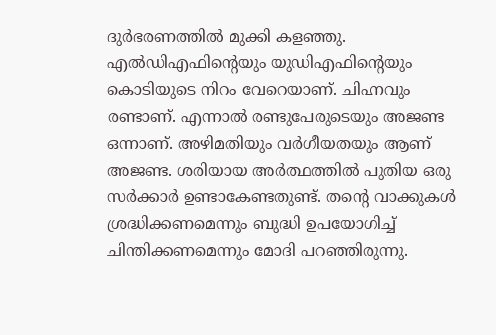ദുര്‍ഭരണത്തില്‍ മുക്കി കളഞ്ഞു. എല്‍ഡിഎഫിന്റെയും യുഡിഎഫിന്റെയും കൊടിയുടെ നിറം വേറെയാണ്. ചിഹ്നവും രണ്ടാണ്. എന്നാല്‍ രണ്ടുപേരുടെയും അജണ്ട ഒന്നാണ്. അഴിമതിയും വര്‍ഗീയതയും ആണ് അജണ്ട. ശരിയായ അര്‍ത്ഥത്തില്‍ പുതിയ ഒരു സര്‍ക്കാര്‍ ഉണ്ടാകേണ്ടതുണ്ട്. തന്റെ വാക്കുകള്‍ ശ്രദ്ധിക്കണമെന്നും ബുദ്ധി ഉപയോഗിച്ച് ചിന്തിക്കണമെന്നും മോദി പറഞ്ഞിരുന്നു.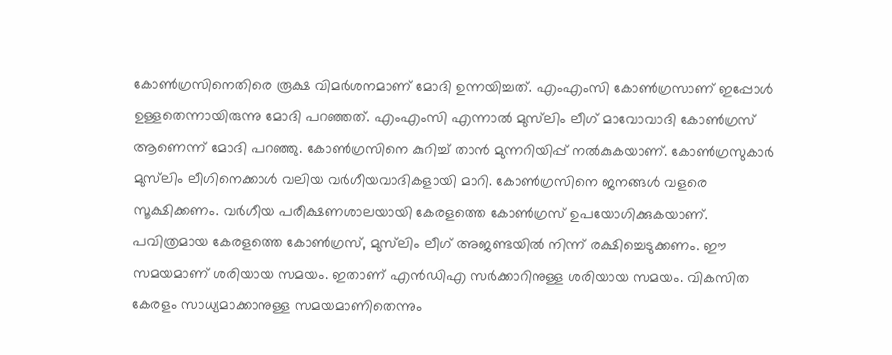കോണ്‍ഗ്രസിനെതിരെ രൂക്ഷ വിമര്‍ശനമാണ് മോദി ഉന്നയിച്ചത്. എംഎംസി കോണ്‍ഗ്രസാണ് ഇപ്പോള്‍ ഉള്ളതെന്നായിരുന്നു മോദി പറഞ്ഞത്. എംഎംസി എന്നാല്‍ മുസ്‌ലിം ലീഗ് മാവോവാദി കോണ്‍ഗ്രസ് ആണെന്ന് മോദി പറഞ്ഞു. കോണ്‍ഗ്രസിനെ കുറിച്ച് താന്‍ മുന്നറിയിപ്പ് നല്‍കുകയാണ്. കോണ്‍ഗ്രസുകാര്‍ മുസ്‌ലിം ലീഗിനെക്കാള്‍ വലിയ വര്‍ഗീയവാദികളായി മാറി. കോണ്‍ഗ്രസിനെ ജനങ്ങള്‍ വളരെ സൂക്ഷിക്കണം. വര്‍ഗീയ പരീക്ഷണശാലയായി കേരളത്തെ കോണ്‍ഗ്രസ് ഉപയോഗിക്കുകയാണ്. പവിത്രമായ കേരളത്തെ കോണ്‍ഗ്രസ്, മുസ്‌ലിം ലീഗ് അജണ്ടയില്‍ നിന്ന് രക്ഷിച്ചെടുക്കണം. ഈ സമയമാണ് ശരിയായ സമയം. ഇതാണ് എന്‍ഡിഎ സര്‍ക്കാറിനുള്ള ശരിയായ സമയം. വികസിത കേരളം സാധ്യമാക്കാനുള്ള സമയമാണിതെന്നും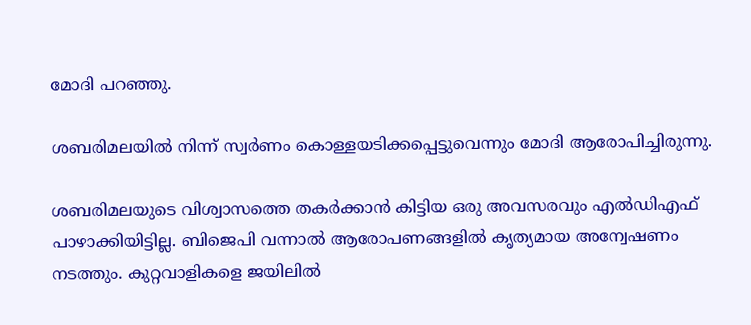മോദി പറഞ്ഞു.

ശബരിമലയില്‍ നിന്ന് സ്വര്‍ണം കൊള്ളയടിക്കപ്പെട്ടുവെന്നും മോദി ആരോപിച്ചിരുന്നു.

ശബരിമലയുടെ വിശ്വാസത്തെ തകര്‍ക്കാന്‍ കിട്ടിയ ഒരു അവസരവും എല്‍ഡിഎഫ് പാഴാക്കിയിട്ടില്ല. ബിജെപി വന്നാല്‍ ആരോപണങ്ങളില്‍ കൃത്യമായ അന്വേഷണം നടത്തും. കുറ്റവാളികളെ ജയിലില്‍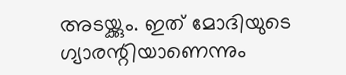അടയ്ക്കും. ഇത് മോദിയുടെ ഗ്യാരന്റിയാണെന്നും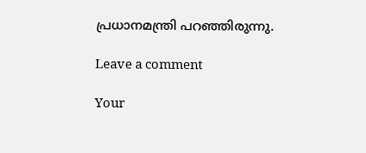പ്രധാനമന്ത്രി പറഞ്ഞിരുന്നു.

Leave a comment

Your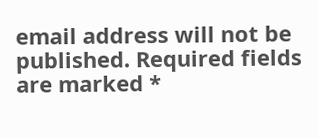email address will not be published. Required fields are marked *